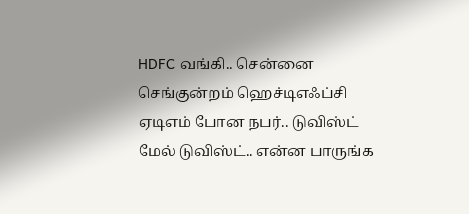HDFC வங்கி.. சென்னை செங்குன்றம் ஹெச்டிஎஃப்சி ஏடிஎம் போன நபர்.. டுவிஸ்ட் மேல் டுவிஸ்ட்.. என்ன பாருங்க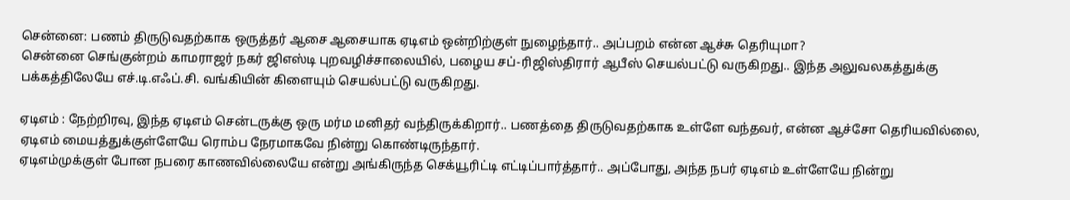சென்னை: பணம் திருடுவதற்காக ஒருத்தர் ஆசை ஆசையாக ஏடிஎம் ஒன்றிற்குள் நுழைந்தார்.. அப்பறம் என்ன ஆச்சு தெரியுமா?
சென்னை செங்குன்றம் காமராஜர் நகர் ஜிஎஸ்டி புறவழிச்சாலையில், பழைய சப்-ரிஜிஸ்திரார் ஆபீஸ் செயல்பட்டு வருகிறது.. இந்த அலுவலகத்துக்கு பக்கத்திலேயே எச்.டி.எஃப்.சி. வங்கியின் கிளையும் செயல்பட்டு வருகிறது.

ஏடிஎம் : நேற்றிரவு, இந்த ஏடிஎம் சென்டருக்கு ஒரு மர்ம மனிதர் வந்திருக்கிறார்.. பணத்தை திருடுவதற்காக உள்ளே வந்தவர், என்ன ஆச்சோ தெரியவில்லை, ஏடிஎம் மையத்துக்குள்ளேயே ரொம்ப நேரமாகவே நின்று கொண்டிருந்தார்.
ஏடிஎம்முக்குள் போன நபரை காணவில்லையே என்று அங்கிருந்த செக்யூரிட்டி எட்டிப்பார்த்தார்.. அப்போது, அந்த நபர் ஏடிஎம் உள்ளேயே நின்று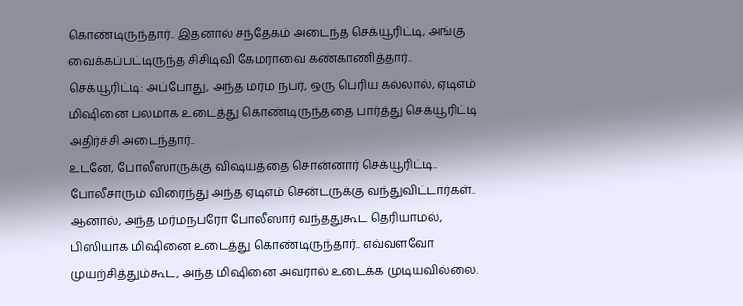கொண்டிருந்தார்.. இதனால் சந்தேகம் அடைந்த செக்யூரிட்டி, அங்கு வைக்கப்பட்டிருந்த சிசிடிவி கேமராவை கண்காணித்தார்..
செக்யூரிட்டி: அப்போது, அந்த மர்ம நபர், ஒரு பெரிய கல்லால், ஏடிஎம் மிஷினை பலமாக உடைத்து கொண்டிருந்ததை பார்த்து செக்யூரிட்டி அதிர்ச்சி அடைந்தார்..
உடனே, போலீஸாருக்கு விஷயத்தை சொன்னார் செக்யூரிட்டி.. போலீசாரும் விரைந்து அந்த ஏடிஎம் சென்டருக்கு வந்துவிட்டார்கள்.. ஆனால், அந்த மர்மநபரோ போலீஸார் வந்ததுகூட தெரியாமல், பிஸியாக மிஷினை உடைத்து கொண்டிருந்தார்.. எவ்வளவோ முயற்சித்தும்கூட, அந்த மிஷினை அவரால் உடைக்க முடியவில்லை.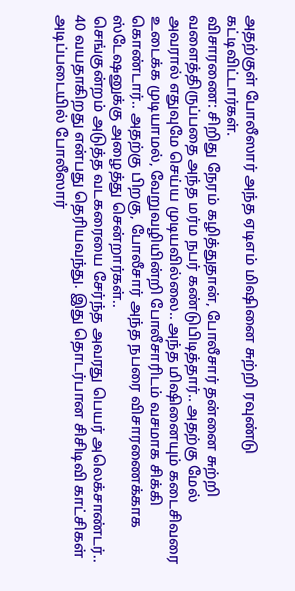அதற்குள் போலீஸார் அந்த ஏடிஎம் மிஷினை சுற்றி ரவுண்டு கட்டிவிட்டார்கள்.
விசாரணை: சிறிது நேரம் கழித்துதான், போலீசார் தன்னை சுற்றி வளைத்திருப்பதை அந்த மர்ம நபர் கண்டுபிடித்தார்.. அதற்கு மேல் அவரால் எதுவுமே செய்ய முடியவில்லை.. அந்த மிஷினையும் கடைசிவரை உடைக்க முடியாமல், வேறுவழியின்றி போலீசாரிடம் வசமாக சிக்கி கொண்டார்.. அதற்கு பிறகு, போலீசார் அந்த நபரை விசாரணைக்காக ஸ்டேஷனுக்கு அழைத்து சென்றார்கள்..
செங்குன்றம் அடுத்த வடகரையை சேர்ந்த அவரது பெயர் அலெக்சாண்டர்.. 40 வயதாகிறது என்பது தெரியவந்து. இது தொடர்பான சிசிடிவி காட்சிகள் அடிப்படையில் போலீஸார்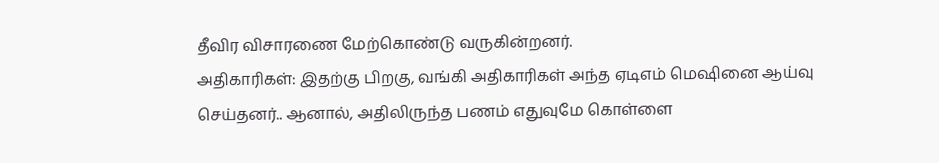தீவிர விசாரணை மேற்கொண்டு வருகின்றனர்.
அதிகாரிகள்: இதற்கு பிறகு, வங்கி அதிகாரிகள் அந்த ஏடிஎம் மெஷினை ஆய்வு செய்தனர்.. ஆனால், அதிலிருந்த பணம் எதுவுமே கொள்ளை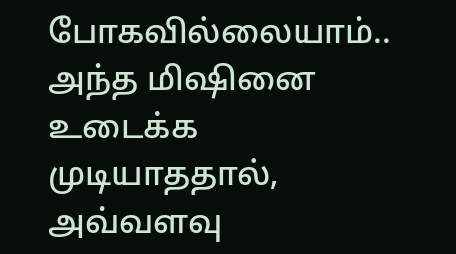போகவில்லையாம்.. அந்த மிஷினை உடைக்க முடியாததால், அவ்வளவு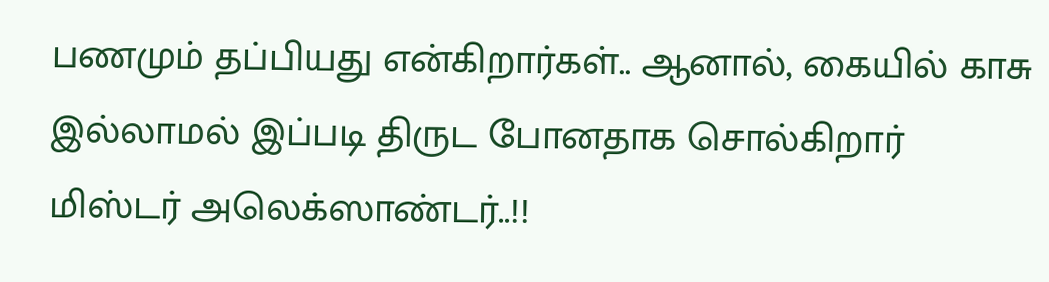பணமும் தப்பியது என்கிறார்கள்.. ஆனால், கையில் காசு இல்லாமல் இப்படி திருட போனதாக சொல்கிறார் மிஸ்டர் அலெக்ஸாண்டர்..!!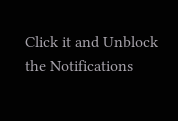Click it and Unblock the Notifications